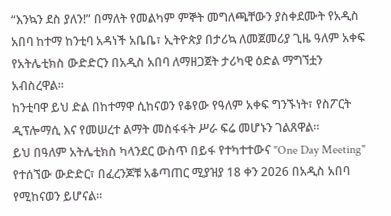“እንኳን ደስ ያለን!” በማለት የመልካም ምኞት መግለጫቸውን ያስቀደሙት የአዲስ አበባ ከተማ ከንቲባ አዳነች አቤቤ፣ ኢትዮጵያ በታሪኳ ለመጀመሪያ ጊዜ ዓለም አቀፍ የአትሌቲክስ ውድድርን በአዲስ አበባ ለማዘጋጀት ታሪካዊ ዕድል ማግኘቷን አብስረዋል።
ከንቲባዋ ይህ ድል በከተማዋ ሲከናወን የቆየው የዓለም አቀፍ ግንኙነት፣ የስፖርት ዲፕሎማሲ እና የመሠረተ ልማት መስፋፋት ሥራ ፍሬ መሆኑን ገልጸዋል።
ይህ በዓለም አትሌቲክስ ካላንደር ውስጥ በይፋ የተካተተውና "One Day Meeting" የተሰኘው ውድድር፣ በፈረንጆቹ አቆጣጠር ሚያዝያ 18 ቀን 2026 በአዲስ አበባ የሚከናወን ይሆናል።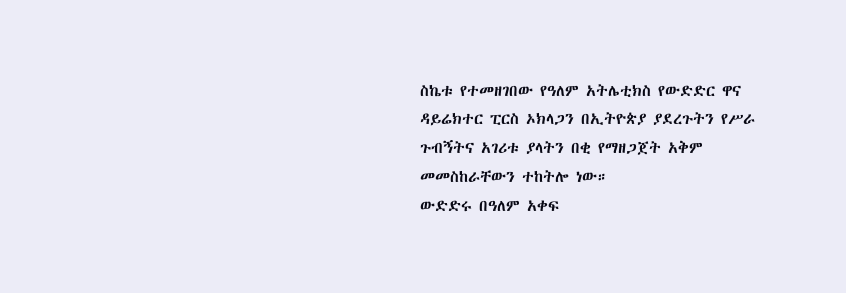ስኬቱ የተመዘገበው የዓለም አትሌቲክስ የውድድር ዋና ዳይሬክተር ፒርስ ኦክላጋን በኢትዮጵያ ያደረጉትን የሥራ ጉብኝትና አገሪቱ ያላትን በቂ የማዘጋጀት አቅም መመስከራቸውን ተከትሎ ነው።
ውድድሩ በዓለም አቀፍ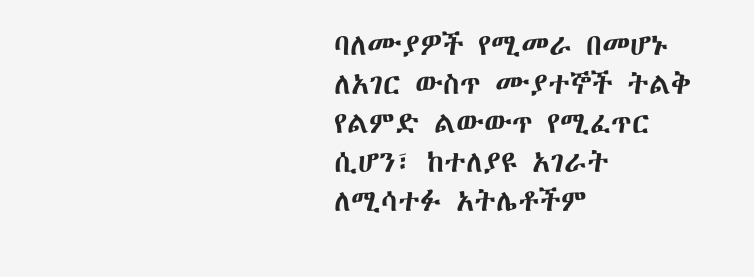ባለሙያዎች የሚመራ በመሆኑ ለአገር ውስጥ ሙያተኞች ትልቅ የልምድ ልውውጥ የሚፈጥር ሲሆን፣ ከተለያዩ አገራት ለሚሳተፉ አትሌቶችም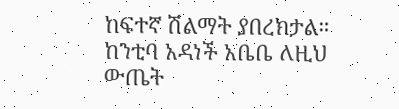ከፍተኛ ሽልማት ያበረክታል።
ከንቲባ አዳነች አቤቤ ለዚህ ውጤት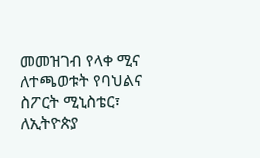መመዝገብ የላቀ ሚና ለተጫወቱት የባህልና ስፖርት ሚኒስቴር፣ ለኢትዮጵያ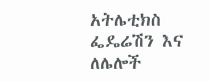አትሌቲክስ ፌዴሬሽን እና ለሌሎች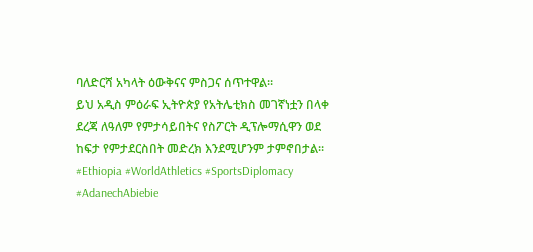ባለድርሻ አካላት ዕውቅናና ምስጋና ሰጥተዋል።
ይህ አዲስ ምዕራፍ ኢትዮጵያ የአትሌቲክስ መገኛነቷን በላቀ ደረጃ ለዓለም የምታሳይበትና የስፖርት ዲፕሎማሲዋን ወደ ከፍታ የምታደርስበት መድረክ እንደሚሆንም ታምኖበታል።
#Ethiopia #WorldAthletics #SportsDiplomacy #AdanechAbiebie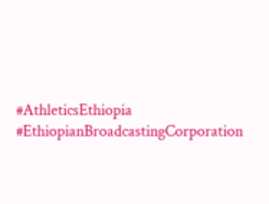#AthleticsEthiopia #EthiopianBroadcastingCorporation